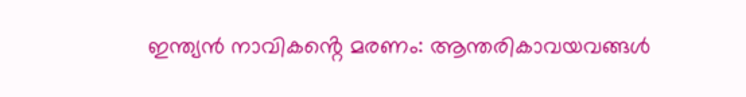ഇന്ത്യൻ നാവികൻ്റെ മരണം: ആന്തരികാവയവങ്ങൾ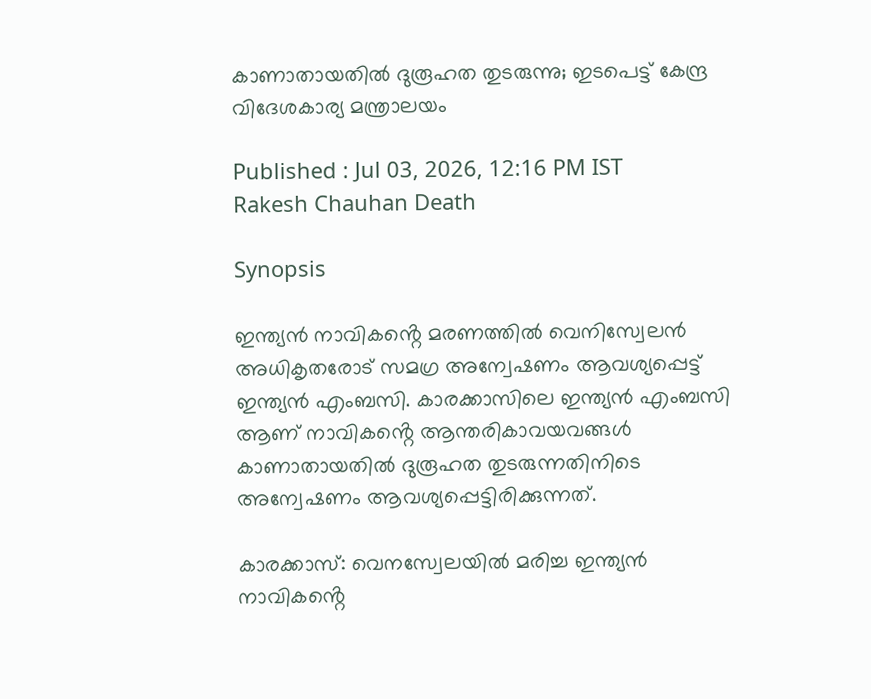കാണാതായതിൽ ദുരൂഹത തുടരുന്നു; ഇടപെട്ട് കേന്ദ്ര വിദേശകാര്യ മന്ത്രാലയം

Published : Jul 03, 2026, 12:16 PM IST
Rakesh Chauhan Death

Synopsis

ഇന്ത്യൻ നാവികൻ്റെ മരണത്തിൽ വെനിസ്വേലൻ അധികൃതരോട് സമഗ്ര അന്വേഷണം ആവശ്യപ്പെട്ട് ഇന്ത്യൻ എംബസി. കാരക്കാസിലെ ഇന്ത്യൻ എംബസി ആണ് നാവികൻ്റെ ആന്തരികാവയവങ്ങൾ കാണാതായതിൽ ദുരൂഹത തുടരുന്നതിനിടെ അന്വേഷണം ആവശ്യപ്പെട്ടിരിക്കുന്നത്.

കാരക്കാസ്: വെനസ്വേലയിൽ മരിച്ച ഇന്ത്യൻ നാവികൻ്റെ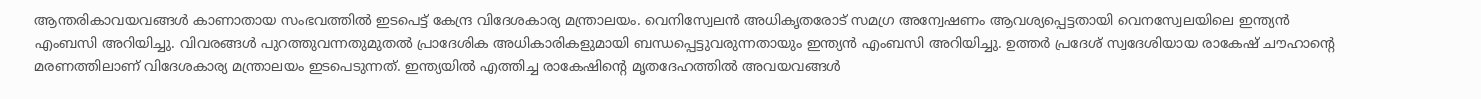ആന്തരികാവയവങ്ങൾ കാണാതായ സംഭവത്തിൽ ഇടപെട്ട് കേന്ദ്ര വിദേശകാര്യ മന്ത്രാലയം. വെനിസ്വേലൻ അധികൃതരോട് സമഗ്ര അന്വേഷണം ആവശ്യപ്പെട്ടതായി വെനസ്വേലയിലെ ഇന്ത്യൻ എംബസി അറിയിച്ചു. വിവരങ്ങൾ പുറത്തുവന്നതുമുതൽ പ്രാദേശിക അധികാരികളുമായി ബന്ധപ്പെട്ടുവരുന്നതായും ഇന്ത്യൻ എംബസി അറിയിച്ചു. ഉത്തർ പ്രദേശ് സ്വദേശിയായ രാകേഷ് ചൗഹാൻ്റെ മരണത്തിലാണ് വിദേശകാര്യ മന്ത്രാലയം ഇടപെടുന്നത്. ഇന്ത്യയിൽ എത്തിച്ച രാകേഷിൻ്റെ മൃതദേഹത്തിൽ അവയവങ്ങൾ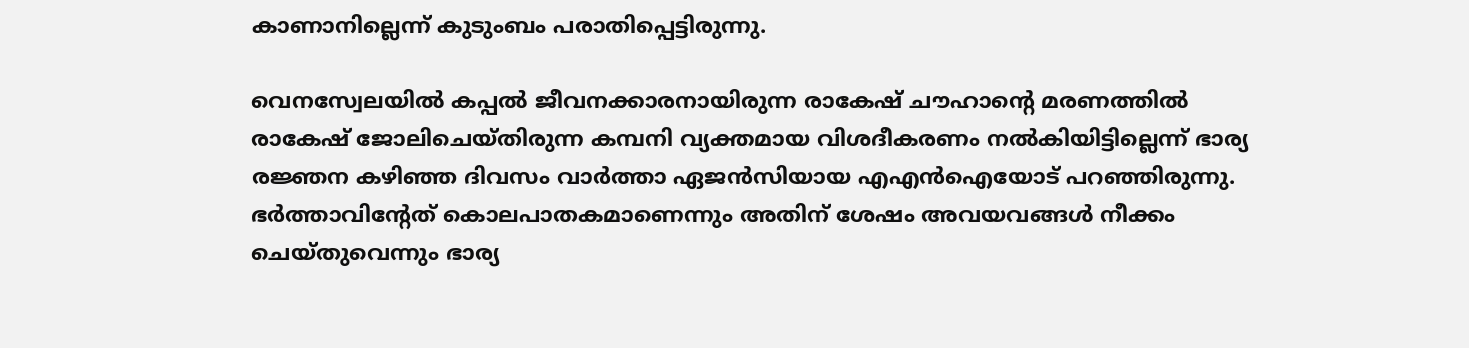കാണാനില്ലെന്ന് കുടുംബം പരാതിപ്പെട്ടിരുന്നു.

വെനസ്വേലയിൽ കപ്പൽ ജീവനക്കാരനായിരുന്ന രാകേഷ് ചൗഹാന്റെ മരണത്തിൽ രാകേഷ് ജോലിചെയ്തിരുന്ന കമ്പനി വ്യക്തമായ വിശദീകരണം നൽകിയിട്ടില്ലെന്ന് ഭാര്യ രജ്ഞന കഴിഞ്ഞ ദിവസം വാ‍ർത്താ ഏജൻസിയായ എഎൻഐയോട് പറഞ്ഞിരുന്നു. ഭർത്താവിൻ്റേത് കൊലപാതകമാണെന്നും അതിന് ശേഷം അവയവങ്ങൾ നീക്കം ചെയ്തുവെന്നും ഭാര്യ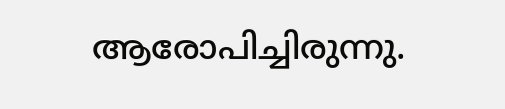ആരോപിച്ചിരുന്നു.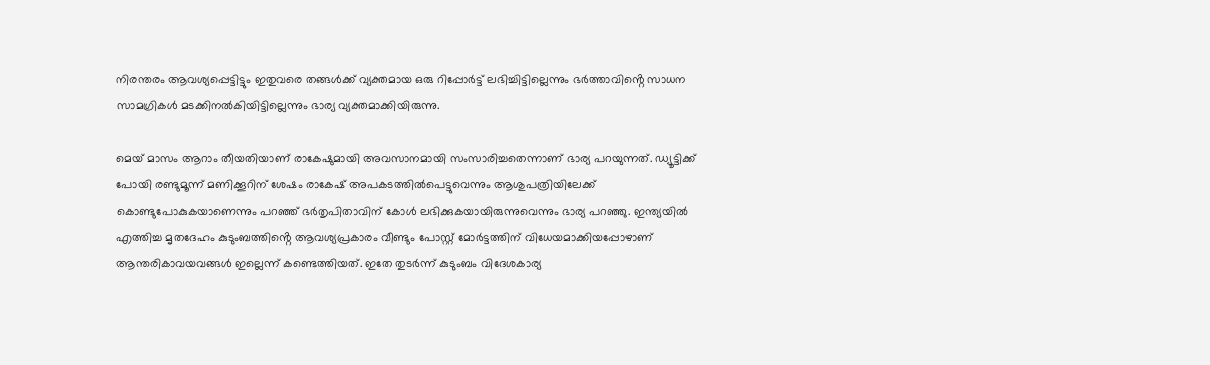നിരന്തരം ആവശ്യപ്പെട്ടിട്ടും ഇതുവരെ തങ്ങൾക്ക് വ്യക്തമായ ഒരു റിപ്പോർട്ട് ലഭിച്ചിട്ടില്ലെന്നും ഭർത്താവിൻ്റെ സാധന സാമഗ്രികൾ മടക്കിനൽകിയിട്ടില്ലെന്നും ഭാര്യ വ്യക്തമാക്കിയിരുന്നു.

മെയ് മാസം ആറാം തീയതിയാണ് രാകേഷുമായി അവസാനമായി സംസാരിച്ചതെന്നാണ് ഭാര്യ പറയുന്നത്. ഡ്യൂട്ടിക്ക് പോയി രണ്ടുമൂന്ന് മണിക്കൂറിന് ശേഷം രാകേഷ് അപകടത്തിൽപെട്ടുവെന്നും ആശുപത്രിയിലേക്ക് കൊണ്ടുപോകുകയാണെന്നും പറഞ്ഞ് ഭ‍ർതൃപിതാവിന് കോൾ ലഭിക്കുകയായിരുന്നുവെന്നും ഭാര്യ പറഞ്ഞു. ഇന്ത്യയിൽ എത്തിച്ച മൃതദേഹം കുടുംബത്തിൻ്റെ ആവശ്യപ്രകാരം വീണ്ടും പോസ്റ്റ് മോർ‌ട്ടത്തിന് വിധേയമാക്കിയപ്പോഴാണ് ആന്തരികാവയവങ്ങൾ ഇല്ലെന്ന് കണ്ടെത്തിയത്. ഇതേ തുട‍ർന്ന് കുടുംബം വിദേശകാര്യ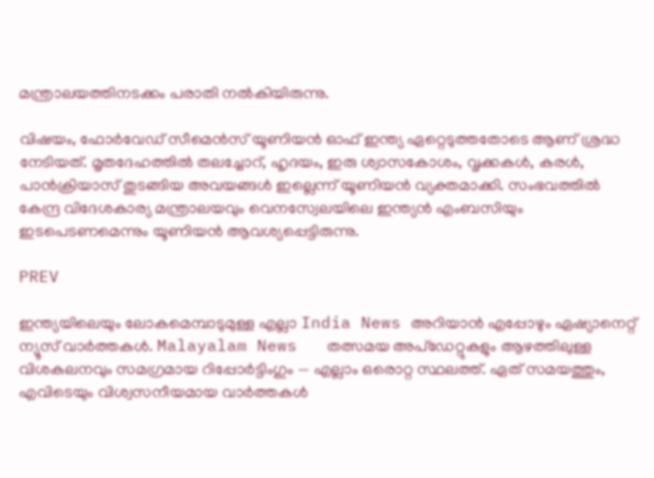മന്ത്രാലയത്തിനടക്കം പരാതി നൽകിയിരുന്നു.

വിഷയം, ഫോ‍ർവേഡ് സീമെൻസ് യൂണിയൻ ഓഫ് ഇന്ത്യ ഏറ്റെടുത്തതോടെ ആണ് ശ്രദ്ധ നേടിയത്. മൃതദേഹത്തിൽ തലച്ചോറ്, ഹൃദയം, ഇരു ശ്വാസകോശം, വൃക്കകൾ, കരൾ, പാൻക്രിയാസ് തുടങ്ങിയ അവയങ്ങൾ ഇല്ലെന്ന് യൂണിയൻ വ്യക്തമാക്കി. സംഭവത്തിൽ കേന്ദ്ര വിദേശകാര്യ മന്ത്രാലയവും വെനസ്വേലയിലെ ഇന്ത്യൻ എംബസിയും ഇടപെടണമെന്നും യൂണിയൻ ആവശ്യപ്പെട്ടിരുന്നു.

PREV

ഇന്ത്യയിലെയും ലോകമെമ്പാടുമുള്ള എല്ലാ India News അറിയാൻ എപ്പോഴും ഏഷ്യാനെറ്റ് ന്യൂസ് വാർത്തകൾ. Malayalam News   തത്സമയ അപ്‌ഡേറ്റുകളും ആഴത്തിലുള്ള വിശകലനവും സമഗ്രമായ റിപ്പോർട്ടിംഗും — എല്ലാം ഒരൊറ്റ സ്ഥലത്ത്. ഏത് സമയത്തും, എവിടെയും വിശ്വസനീയമായ വാർത്തകൾ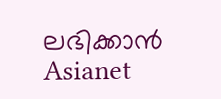ലഭിക്കാൻ Asianet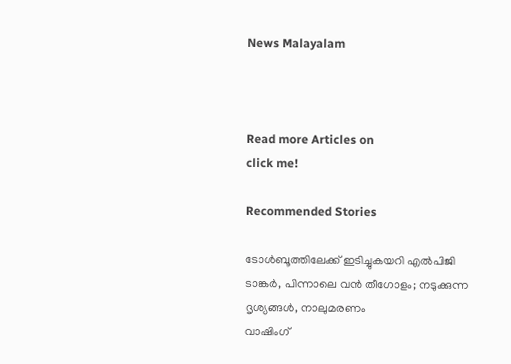News Malayalam



Read more Articles on
click me!

Recommended Stories

ടോൾബൂത്തിലേക്ക് ഇടിച്ചുകയറി എൽപിജി ടാങ്കർ, പിന്നാലെ വൻ തീഗോളം; നടുക്കുന്ന ദൃശ്യങ്ങൾ, നാലുമരണം
വാഷിംഗ്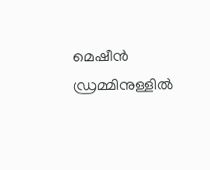മെഷീൻ ഡ്രമ്മിനുള്ളിൽ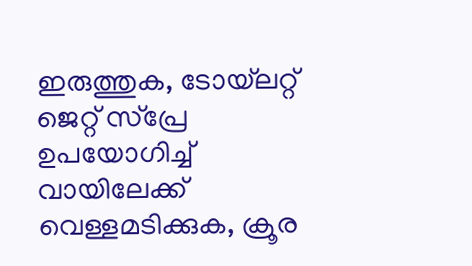ഇരുത്തുക, ടോയ്‌ലറ്റ് ജെറ്റ് സ്‌പ്രേ ഉപയോഗിച്ച് വായിലേക്ക് വെള്ളമടിക്കുക, ക്രൂര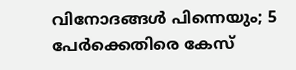വിനോദങ്ങൾ പിന്നെയും; 5 പേർക്കെതിരെ കേസ്